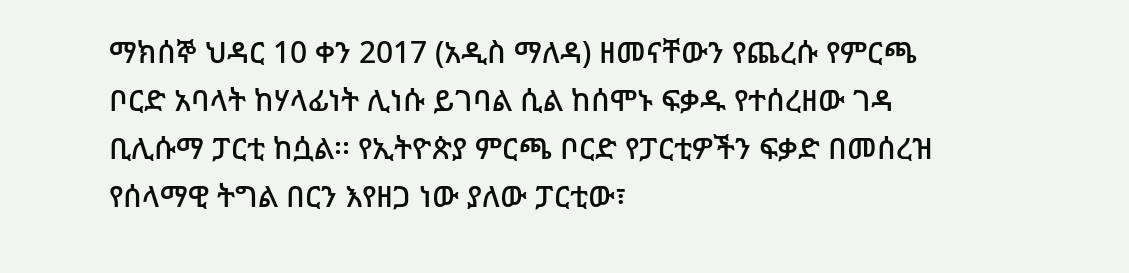ማክሰኞ ህዳር 10 ቀን 2017 (አዲስ ማለዳ) ዘመናቸውን የጨረሱ የምርጫ ቦርድ አባላት ከሃላፊነት ሊነሱ ይገባል ሲል ከሰሞኑ ፍቃዱ የተሰረዘው ገዳ ቢሊሱማ ፓርቲ ከሷል፡፡ የኢትዮጵያ ምርጫ ቦርድ የፓርቲዎችን ፍቃድ በመሰረዝ የሰላማዊ ትግል በርን እየዘጋ ነው ያለው ፓርቲው፣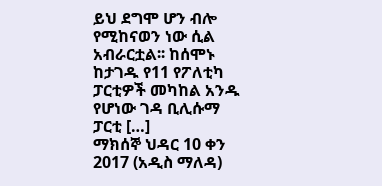ይህ ደግሞ ሆን ብሎ የሚከናወን ነው ሲል አብራርቷል፡፡ ከሰሞኑ ከታገዱ የ11 የፖለቲካ ፓርቲዎች መካከል አንዱ የሆነው ገዳ ቢሊሱማ ፓርቲ […]
ማክሰኞ ህዳር 10 ቀን 2017 (አዲስ ማለዳ)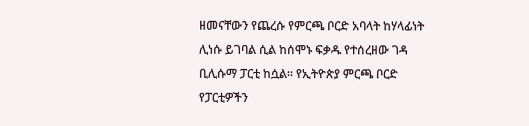ዘመናቸውን የጨረሱ የምርጫ ቦርድ አባላት ከሃላፊነት ሊነሱ ይገባል ሲል ከሰሞኑ ፍቃዱ የተሰረዘው ገዳ ቢሊሱማ ፓርቲ ከሷል፡፡ የኢትዮጵያ ምርጫ ቦርድ የፓርቲዎችን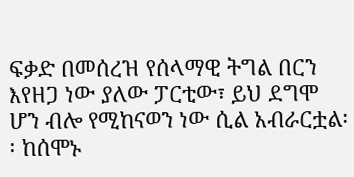ፍቃድ በመሰረዝ የሰላማዊ ትግል በርን እየዘጋ ነው ያለው ፓርቲው፣ ይህ ደግሞ ሆን ብሎ የሚከናወን ነው ሲል አብራርቷል፡፡ ከሰሞኑ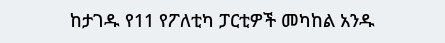ከታገዱ የ11 የፖለቲካ ፓርቲዎች መካከል አንዱ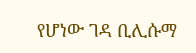የሆነው ገዳ ቢሊሱማ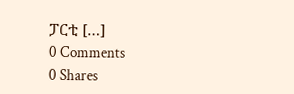ፓርቲ […]
0 Comments
0 Shares